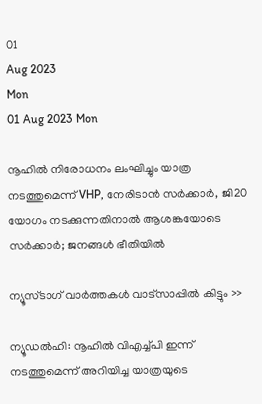01
Aug 2023
Mon
01 Aug 2023 Mon

നൂഹില്‍ നിരോധനം ലംഘിച്ചും യാത്ര നടത്തുമെന്ന് VHP, നേരിടാന്‍ സര്‍ക്കാര്‍, ജി20 യോഗം നടക്കുന്നതിനാല്‍ ആശങ്കയോടെ സര്‍ക്കാര്‍; ജനങ്ങള്‍ ഭീതിയില്‍

ന്യൂസ്ടാഗ് വാര്‍ത്തകള്‍ വാട്‌സാപ്പില്‍ കിട്ടും >>

ന്യൂഡല്‍ഹി: നൂഹില്‍ വിഎച്ച്പി ഇന്ന് നടത്തുമെന്ന് അറിയിച്ച യാത്രയുടെ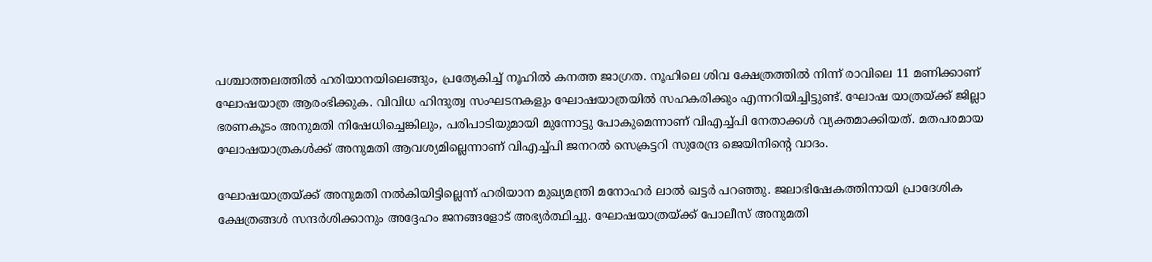പശ്ചാത്തലത്തില്‍ ഹരിയാനയിലെങ്ങും, പ്രത്യേകിച്ച് നൂഹില്‍ കനത്ത ജാഗ്രത. നൂഹിലെ ശിവ ക്ഷേത്രത്തില്‍ നിന്ന് രാവിലെ 11 മണിക്കാണ് ഘോഷയാത്ര ആരംഭിക്കുക. വിവിധ ഹിന്ദുത്വ സംഘടനകളും ഘോഷയാത്രയില്‍ സഹകരിക്കും എന്നറിയിച്ചിട്ടുണ്ട്. ഘോഷ യാത്രയ്ക്ക് ജില്ലാ ഭരണകൂടം അനുമതി നിഷേധിച്ചെങ്കിലും, പരിപാടിയുമായി മുന്നോട്ടു പോകുമെന്നാണ് വിഎച്ച്പി നേതാക്കള്‍ വ്യക്തമാക്കിയത്. മതപരമായ ഘോഷയാത്രകള്‍ക്ക് അനുമതി ആവശ്യമില്ലെന്നാണ് വിഎച്ച്പി ജനറല്‍ സെക്രട്ടറി സുരേന്ദ്ര ജെയിനിന്റെ വാദം.

ഘോഷയാത്രയ്ക്ക് അനുമതി നല്‍കിയിട്ടില്ലെന്ന് ഹരിയാന മുഖ്യമന്ത്രി മനോഹര്‍ ലാല്‍ ഖട്ടര്‍ പറഞ്ഞു. ജലാഭിഷേകത്തിനായി പ്രാദേശിക ക്ഷേത്രങ്ങള്‍ സന്ദര്‍ശിക്കാനും അദ്ദേഹം ജനങ്ങളോട് അഭ്യര്‍ത്ഥിച്ചു. ഘോഷയാത്രയ്ക്ക് പോലീസ് അനുമതി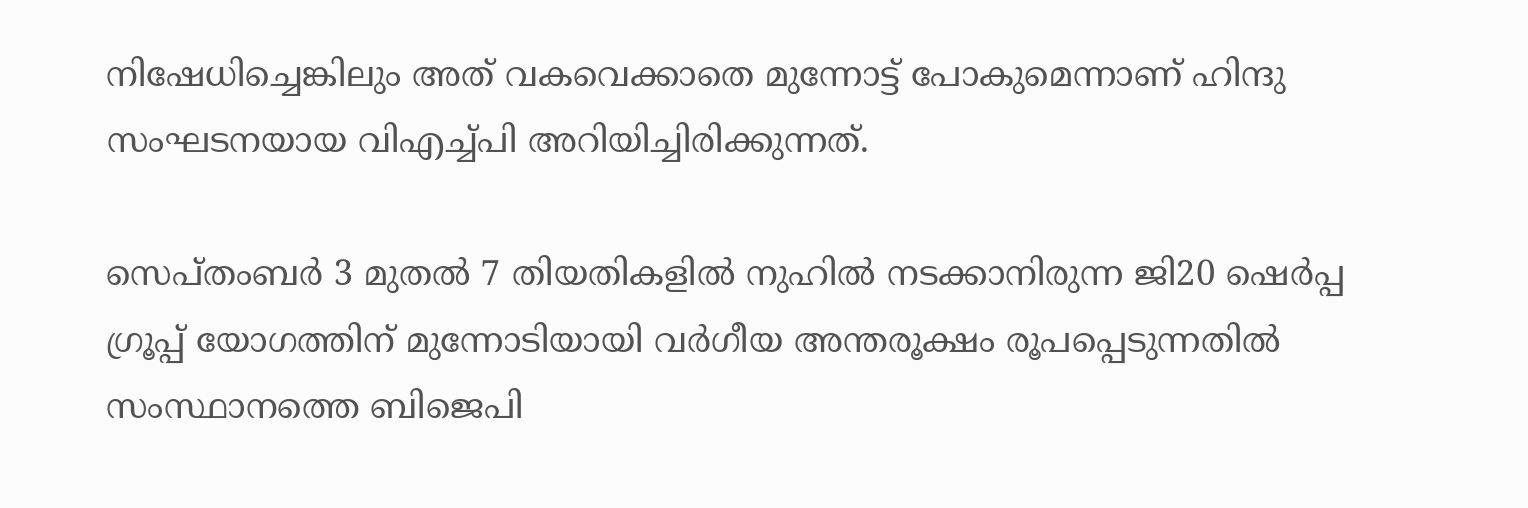നിഷേധിച്ചെങ്കിലും അത് വകവെക്കാതെ മുന്നോട്ട് പോകുമെന്നാണ് ഹിന്ദു സംഘടനയായ വിഎച്ച്പി അറിയിച്ചിരിക്കുന്നത്.

സെപ്തംബര്‍ 3 മുതല്‍ 7 തിയതികളില്‍ നുഹില്‍ നടക്കാനിരുന്ന ജി20 ഷെര്‍പ്പ ഗ്രൂപ്പ് യോഗത്തിന് മുന്നോടിയായി വര്‍ഗീയ അന്തരൂക്ഷം രൂപപ്പെടുന്നതില്‍ സംസ്ഥാനത്തെ ബിജെപി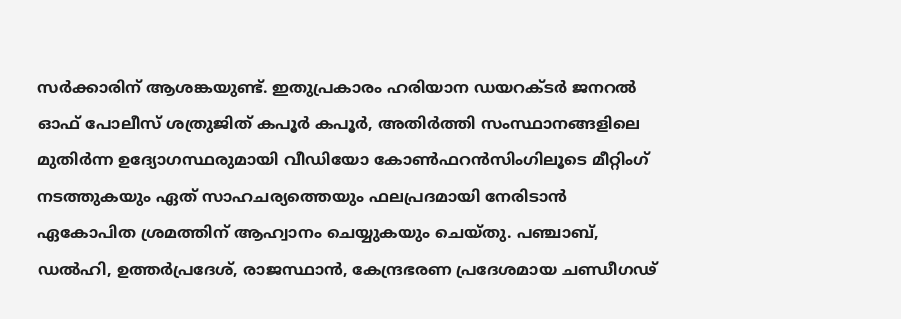സര്‍ക്കാരിന് ആശങ്കയുണ്ട്. ഇതുപ്രകാരം ഹരിയാന ഡയറക്ടര്‍ ജനറല്‍ ഓഫ് പോലീസ് ശത്രുജിത് കപൂര്‍ കപൂര്‍, അതിര്‍ത്തി സംസ്ഥാനങ്ങളിലെ മുതിര്‍ന്ന ഉദ്യോഗസ്ഥരുമായി വീഡിയോ കോണ്‍ഫറന്‍സിംഗിലൂടെ മീറ്റിംഗ് നടത്തുകയും ഏത് സാഹചര്യത്തെയും ഫലപ്രദമായി നേരിടാന്‍ ഏകോപിത ശ്രമത്തിന് ആഹ്വാനം ചെയ്യുകയും ചെയ്തു. പഞ്ചാബ്, ഡല്‍ഹി, ഉത്തര്‍പ്രദേശ്, രാജസ്ഥാന്‍, കേന്ദ്രഭരണ പ്രദേശമായ ചണ്ഡീഗഢ്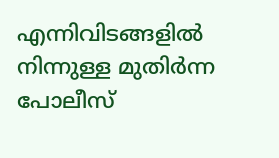എന്നിവിടങ്ങളില്‍ നിന്നുള്ള മുതിര്‍ന്ന പോലീസ്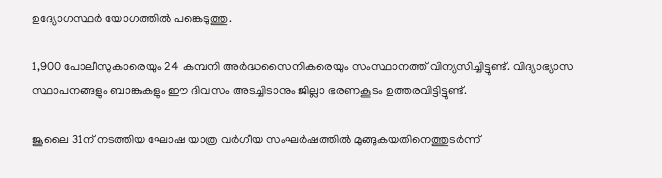ഉദ്യോഗസ്ഥര്‍ യോഗത്തില്‍ പങ്കെടുത്തു.

1,900 പോലീസുകാരെയും 24 കമ്പനി അര്‍ദ്ധസൈനികരെയും സംസ്ഥാനത്ത് വിന്യസിച്ചിട്ടുണ്ട്. വിദ്യാഭ്യാസ സ്ഥാപനങ്ങളും ബാങ്കുകളും ഈ ദിവസം അടച്ചിടാനും ജില്ലാ ഭരണകൂടം ഉത്തരവിട്ടിട്ടുണ്ട്.

ജൂലൈ 31ന് നടത്തിയ ഘോഷ യാത്ര വര്‍ഗീയ സംഘര്‍ഷത്തില്‍ മുങ്ങുകയതിനെത്തുടര്‍ന്ന്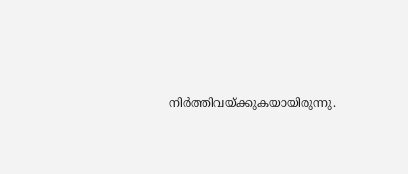നിര്‍ത്തിവയ്ക്കുകയായിരുന്നു.